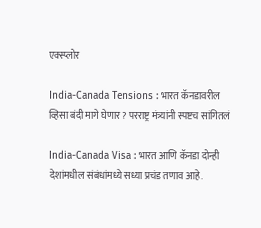एक्स्प्लोर

India-Canada Tensions : भारत कॅनडावरील व्हिसा बंदी मागे घेणार? परराष्ट्र मंत्र्यांनी स्पष्टच सांगितलं

India-Canada Visa : भारत आणि कॅनडा दोन्ही देशांमधील संबंधांमध्ये सध्या प्रचंड तणाव आहे.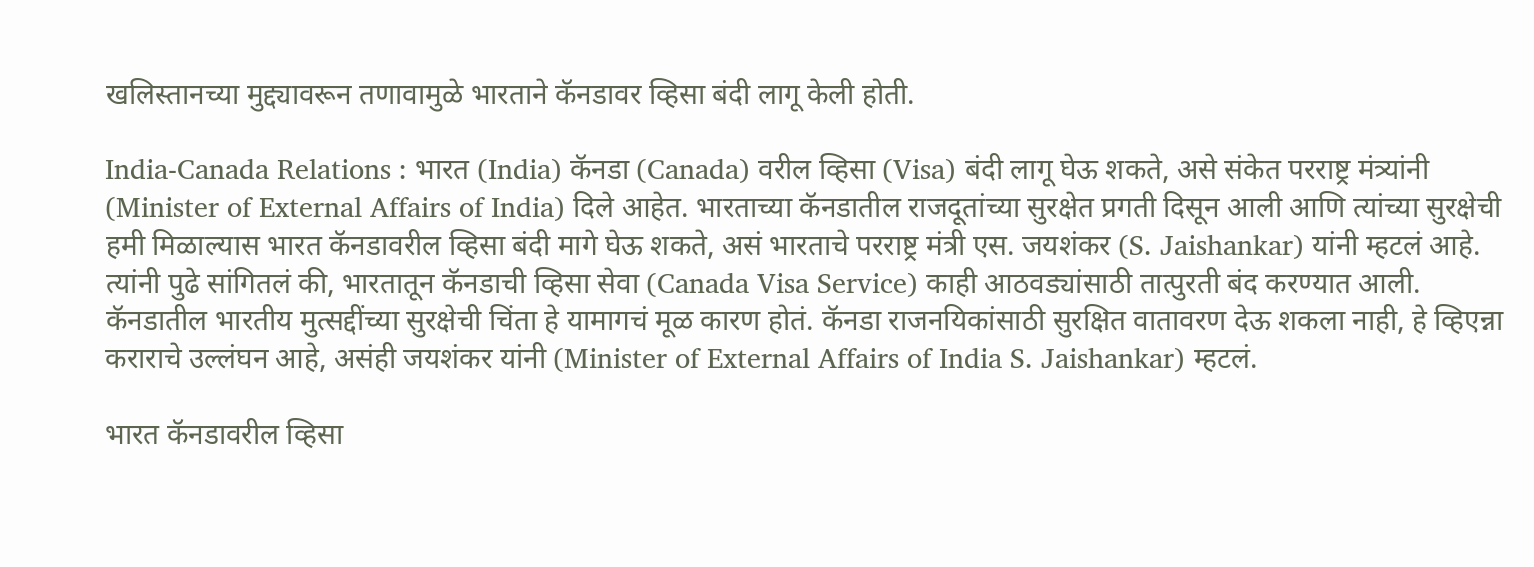खलिस्तानच्या मुद्द्यावरून तणावामुळे भारताने कॅनडावर व्हिसा बंदी लागू केली होती.

India-Canada Relations : भारत (India) कॅनडा (Canada) वरील व्हिसा (Visa) बंदी लागू घेऊ शकते, असे संकेत परराष्ट्र मंत्र्यांनी (Minister of External Affairs of India) दिले आहेत. भारताच्या कॅनडातील राजदूतांच्या सुरक्षेत प्रगती दिसून आली आणि त्यांच्या सुरक्षेची हमी मिळाल्यास भारत कॅनडावरील व्हिसा बंदी मागे घेऊ शकते, असं भारताचे परराष्ट्र मंत्री एस. जयशंकर (S. Jaishankar) यांनी म्हटलं आहे. त्यांनी पुढे सांगितलं की, भारतातून कॅनडाची व्हिसा सेवा (Canada Visa Service) काही आठवड्यांसाठी तात्पुरती बंद करण्यात आली. कॅनडातील भारतीय मुत्सद्दींच्या सुरक्षेची चिंता हे यामागचं मूळ कारण होतं. कॅनडा राजनयिकांसाठी सुरक्षित वातावरण देऊ शकला नाही, हे व्हिएन्ना कराराचे उल्लंघन आहे, असंही जयशंकर यांनी (Minister of External Affairs of India S. Jaishankar) म्हटलं.

भारत कॅनडावरील व्हिसा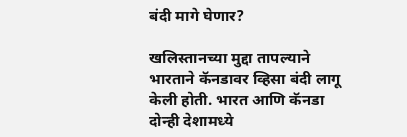बंदी मागे घेणार?

खलिस्तानच्या मुद्दा तापल्याने भारताने कॅनडावर व्हिसा बंदी लागू केली होती. भारत आणि कॅनडा दोन्ही देशामध्ये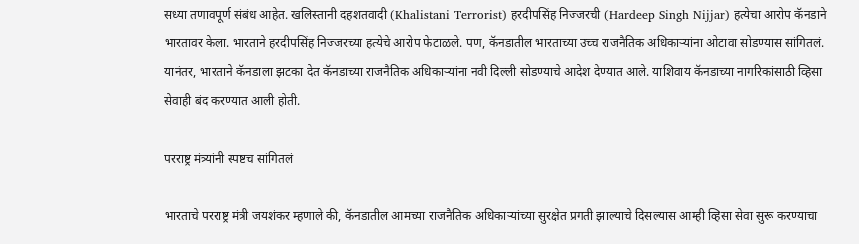सध्या तणावपूर्ण संबंध आहेत. खलिस्तानी दहशतवादी (Khalistani Terrorist) हरदीपसिंह निज्जरची (Hardeep Singh Nijjar) हत्येचा आरोप कॅनडाने भारतावर केला. भारताने हरदीपसिंह निज्जरच्या हत्येचे आरोप फेटाळले. पण, कॅनडातील भारताच्या उच्च राजनैतिक अधिकाऱ्यांना ओटावा सोडण्यास सांगितलं. यानंतर, भारताने कॅनडाला झटका देत कॅनडाच्या राजनैतिक अधिकाऱ्यांना नवी दिल्ली सोडण्याचे आदेश देण्यात आले. याशिवाय कॅनडाच्या नागरिकांसाठी व्हिसा सेवाही बंद करण्यात आली होती.

परराष्ट्र मंत्र्यांनी स्पष्टच सांगितलं

भारताचे परराष्ट्र मंत्री जयशंकर म्हणाले की, कॅनडातील आमच्या राजनैतिक अधिकाऱ्यांच्या सुरक्षेत प्रगती झाल्याचे दिसल्यास आम्ही व्हिसा सेवा सुरू करण्याचा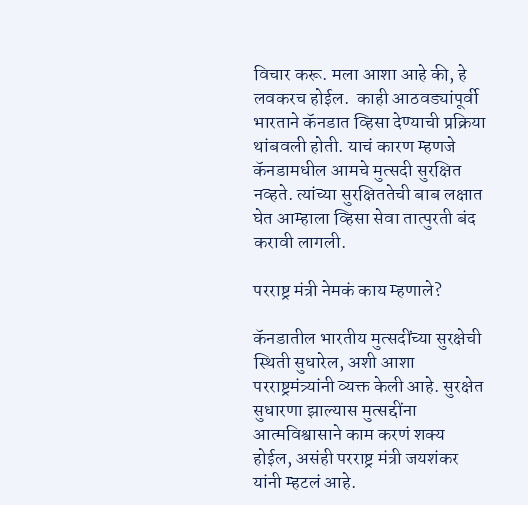विचार करू. मला आशा आहे की, हे लवकरच होईल.  काही आठवड्यांपूर्वी भारताने कॅनडात व्हिसा देण्याची प्रक्रिया थांबवली होती. याचं कारण म्हणजे कॅनडामधील आमचे मुत्सदी सुरक्षित नव्हते. त्यांच्या सुरक्षिततेची बाब लक्षात घेत आम्हाला व्हिसा सेवा तात्पुरती बंद करावी लागली.

परराष्ट्र मंत्री नेमकं काय म्हणाले?

कॅनडातील भारतीय मुत्सदींच्या सुरक्षेची स्थिती सुधारेल, अशी आशा परराष्ट्रमंत्र्यांनी व्यक्त केली आहे. सुरक्षेत सुधारणा झाल्यास मुत्सद्दींना आत्मविश्वासाने काम करणं शक्य होईल, असंही परराष्ट्र मंत्री जयशंकर यांनी म्हटलं आहे.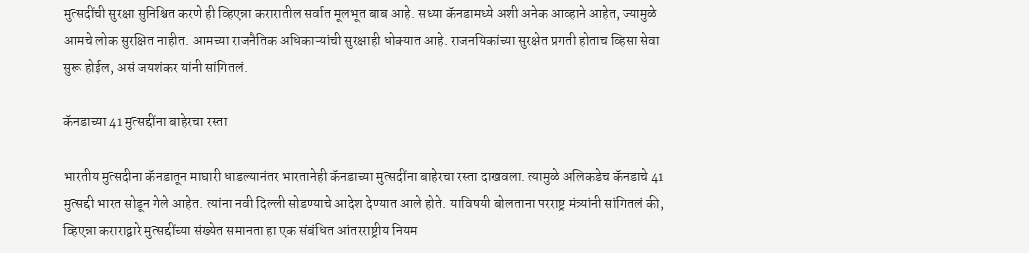मुत्सदींची सुरक्षा सुनिश्चित करणे ही व्हिएन्ना करारातील सर्वात मूलभूत बाब आहे. सध्या कॅनडामध्ये अशी अनेक आव्हाने आहेत, ज्यामुळे आमचे लोक सुरक्षित नाहीत. आमच्या राजनैतिक अधिकाऱ्यांची सुरक्षाही धोक्यात आहे. राजनयिकांच्या सुरक्षेत प्रगती होताच व्हिसा सेवा सुरू होईल, असं जयशंकर यांनी सांगितलं.

कॅनडाच्या 41 मुत्सद्दींना बाहेरचा रस्ता

भारतीय मुत्सदीना कॅनडातून माघारी धाडल्यानंतर भारतानेही कॅनडाच्या मुत्सदींना बाहेरचा रस्ता दाखवला. त्यामुळे अलिकडेच कॅनडाचे 41 मुत्सद्दी भारत सोडून गेले आहेत. त्यांना नवी दिल्ली सोडण्याचे आदेश देण्यात आले होते. याविषयी बोलताना परराष्ट्र मंत्र्यांनी सांगितलं की, व्हिएन्ना कराराद्वारे मुत्सद्दींच्या संख्येत समानता हा एक संबंधित आंतरराष्ट्रीय नियम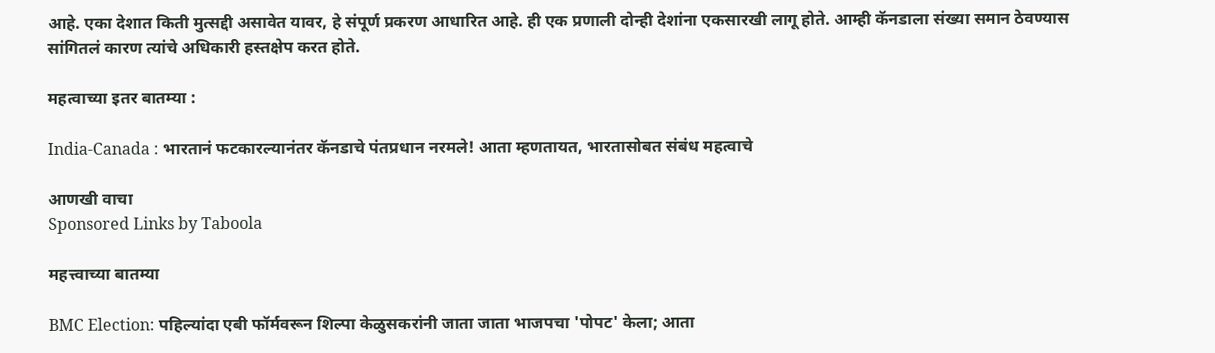आहे. एका देशात किती मुत्सद्दी असावेत यावर, हे संपूर्ण प्रकरण आधारित आहे. ही एक प्रणाली दोन्ही देशांना एकसारखी लागू होते. आम्ही कॅनडाला संख्या समान ठेवण्यास सांगितलं कारण त्यांचे अधिकारी हस्तक्षेप करत होते.

महत्वाच्या इतर बातम्या :

India-Canada : भारतानं फटकारल्यानंतर कॅनडाचे पंतप्रधान नरमले! आता म्हणतायत, भारतासोबत संबंध महत्वाचे

आणखी वाचा
Sponsored Links by Taboola

महत्त्वाच्या बातम्या

BMC Election: पहिल्यांदा एबी फॉर्मवरून शिल्पा केळुसकरांनी जाता जाता भाजपचा 'पोपट' केला; आता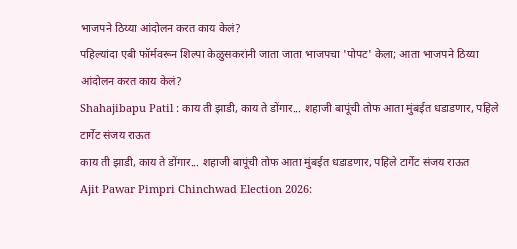भाजपने ठिय्या आंदोलन करत काय केलं?
पहिल्यांदा एबी फॉर्मवरून शिल्पा केळुसकरांनी जाता जाता भाजपचा 'पोपट' केला; आता भाजपने ठिय्या आंदोलन करत काय केलं?
Shahajibapu Patil : काय ती झाडी, काय ते डोंगार... शहाजी बापूंची तोफ आता मुंबईत धडाडणार, पहिले टार्गेट संजय राऊत
काय ती झाडी, काय ते डोंगार... शहाजी बापूंची तोफ आता मुंबईत धडाडणार, पहिले टार्गेट संजय राऊत
Ajit Pawar Pimpri Chinchwad Election 2026: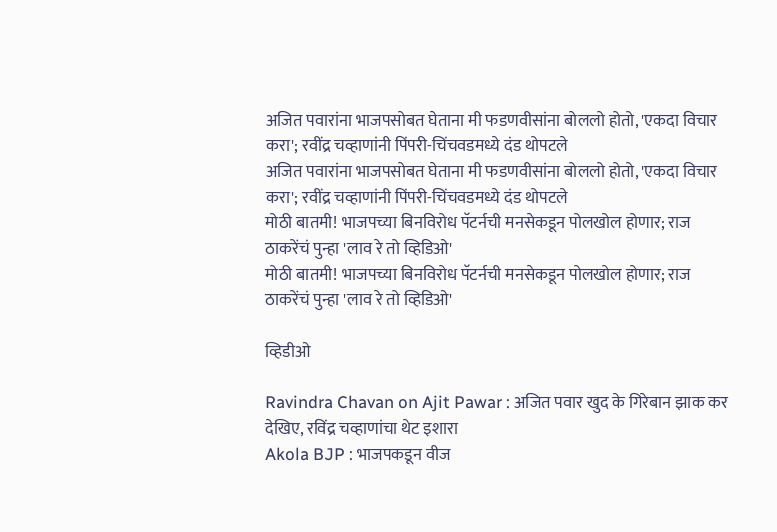अजित पवारांना भाजपसोबत घेताना मी फडणवीसांना बोललो होतो, 'एकदा विचार करा'; रवींद्र चव्हाणांनी पिंपरी-चिंचवडमध्ये दंड थोपटले
अजित पवारांना भाजपसोबत घेताना मी फडणवीसांना बोललो होतो, 'एकदा विचार करा'; रवींद्र चव्हाणांनी पिंपरी-चिंचवडमध्ये दंड थोपटले
मोठी बातमी! भाजपच्या बिनविरोध पॅटर्नची मनसेकडून पोलखोल होणार; राज ठाकरेंचं पुन्हा 'लाव रे तो व्हिडिओ'
मोठी बातमी! भाजपच्या बिनविरोध पॅटर्नची मनसेकडून पोलखोल होणार; राज ठाकरेंचं पुन्हा 'लाव रे तो व्हिडिओ'

व्हिडीओ

Ravindra Chavan on Ajit Pawar : अजित पवार खुद के गिरेबान झाक कर देखिए, रविंद्र चव्हाणांचा थेट इशारा
Akola BJP : भाजपकडून वीज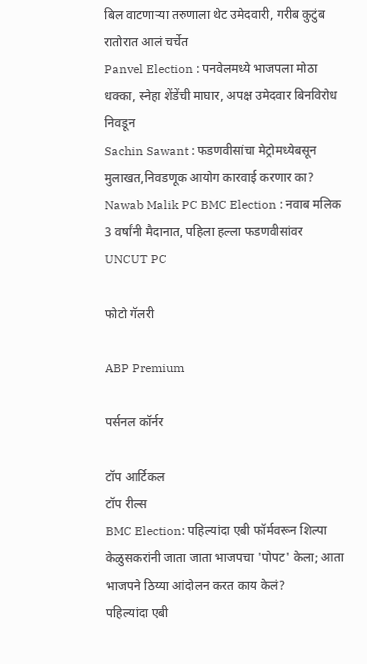बिल वाटणाऱ्या तरुणाला थेट उमेदवारी, गरीब कुटुंब रातोरात आलं चर्चेत
Panvel Election : पनवेलमध्ये भाजपला मोठा धक्का, स्नेहा शेंडेंची माघार, अपक्ष उमेदवार बिनविरोध निवडून
Sachin Sawant : फडणवीसांचा मेट्रोमध्येबसून मुलाखत,निवडणूक आयोग कारवाई करणार का?
Nawab Malik PC BMC Election : नवाब मलिक 3 वर्षांनी मैदानात, पहिला हल्ला फडणवीसांवर UNCUT PC

फोटो गॅलरी

ABP Premium

पर्सनल कॉर्नर

टॉप आर्टिकल
टॉप रील्स
BMC Election: पहिल्यांदा एबी फॉर्मवरून शिल्पा केळुसकरांनी जाता जाता भाजपचा 'पोपट' केला; आता भाजपने ठिय्या आंदोलन करत काय केलं?
पहिल्यांदा एबी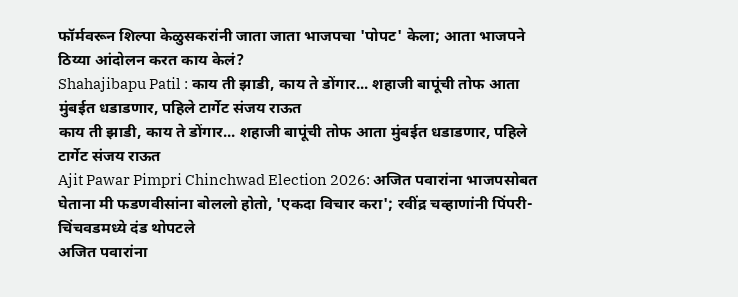फॉर्मवरून शिल्पा केळुसकरांनी जाता जाता भाजपचा 'पोपट' केला; आता भाजपने ठिय्या आंदोलन करत काय केलं?
Shahajibapu Patil : काय ती झाडी, काय ते डोंगार... शहाजी बापूंची तोफ आता मुंबईत धडाडणार, पहिले टार्गेट संजय राऊत
काय ती झाडी, काय ते डोंगार... शहाजी बापूंची तोफ आता मुंबईत धडाडणार, पहिले टार्गेट संजय राऊत
Ajit Pawar Pimpri Chinchwad Election 2026: अजित पवारांना भाजपसोबत घेताना मी फडणवीसांना बोललो होतो, 'एकदा विचार करा'; रवींद्र चव्हाणांनी पिंपरी-चिंचवडमध्ये दंड थोपटले
अजित पवारांना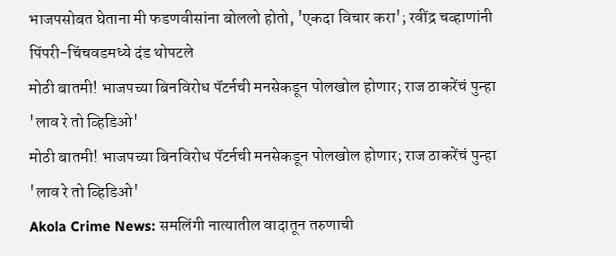भाजपसोबत घेताना मी फडणवीसांना बोललो होतो, 'एकदा विचार करा'; रवींद्र चव्हाणांनी पिंपरी-चिंचवडमध्ये दंड थोपटले
मोठी बातमी! भाजपच्या बिनविरोध पॅटर्नची मनसेकडून पोलखोल होणार; राज ठाकरेंचं पुन्हा 'लाव रे तो व्हिडिओ'
मोठी बातमी! भाजपच्या बिनविरोध पॅटर्नची मनसेकडून पोलखोल होणार; राज ठाकरेंचं पुन्हा 'लाव रे तो व्हिडिओ'
Akola Crime News: समलिंगी नात्यातील वादातून तरुणाची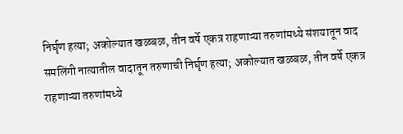निर्घृण हत्या; अकोल्यात खळबळ, तीन वर्षे एकत्र राहणाऱ्या तरुणांमध्ये संशयातून वाद
समलिंगी नात्यातील वादातून तरुणाची निर्घृण हत्या; अकोल्यात खळबळ, तीन वर्षे एकत्र राहणाऱ्या तरुणांमध्ये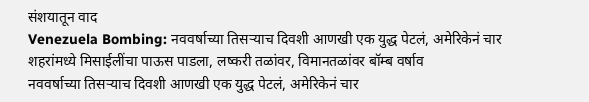संशयातून वाद
Venezuela Bombing: नववर्षाच्या तिसऱ्याच दिवशी आणखी एक युद्ध पेटलं, अमेरिकेनं चार शहरांमध्ये मिसाईलींचा पाऊस पाडला, लष्करी तळांवर, विमानतळांवर बॉम्ब वर्षाव
नववर्षाच्या तिसऱ्याच दिवशी आणखी एक युद्ध पेटलं, अमेरिकेनं चार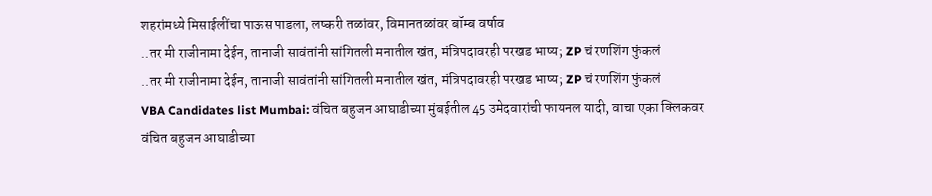शहरांमध्ये मिसाईलींचा पाऊस पाडला, लष्करी तळांवर, विमानतळांवर बॉम्ब वर्षाव
..तर मी राजीनामा देईन, तानाजी सावंतांनी सांगितली मनातील खंत, मंत्रि‍पदावरही परखड भाष्य; ZP चं रणशिंग फुंकलं
..तर मी राजीनामा देईन, तानाजी सावंतांनी सांगितली मनातील खंत, मंत्रि‍पदावरही परखड भाष्य; ZP चं रणशिंग फुंकलं
VBA Candidates list Mumbai: वंचित बहुजन आघाडीच्या मुंबईतील 45 उमेदवारांची फायनल यादी, वाचा एका क्लिकवर
वंचित बहुजन आघाडीच्या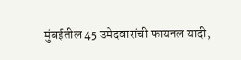मुंबईतील 45 उमेदवारांची फायनल यादी,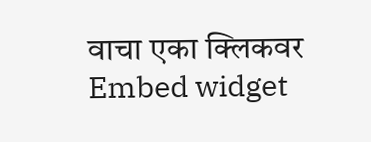वाचा एका क्लिकवर
Embed widget